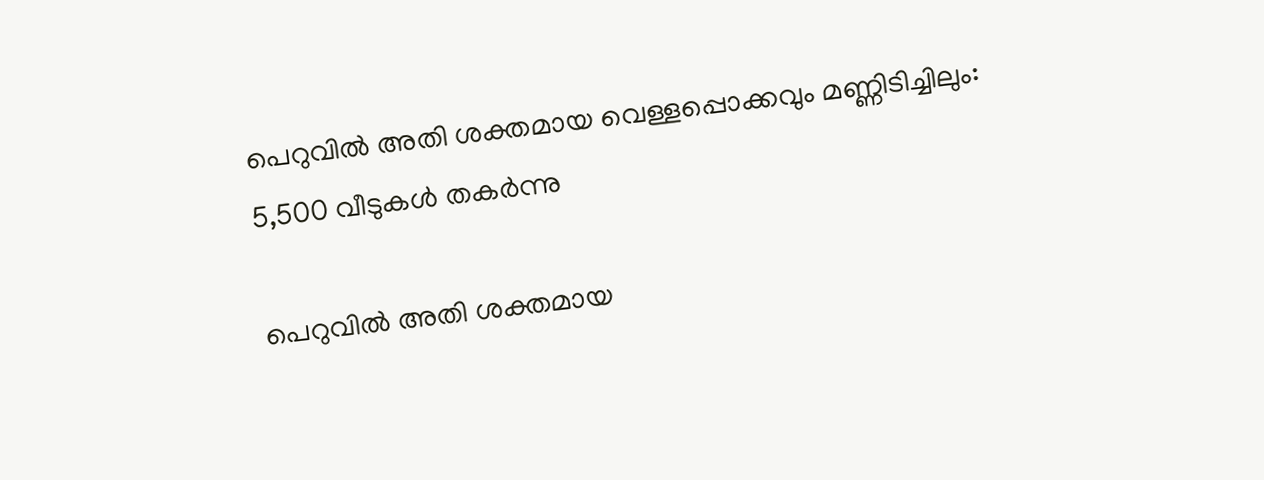പെറുവില്‍ അതി ശക്തമായ വെള്ളപ്പൊക്കവും മണ്ണിടിച്ചിലും: 5,500 വീടുകള്‍ തകര്‍ന്നു

പെറുവില്‍ അതി ശക്തമായ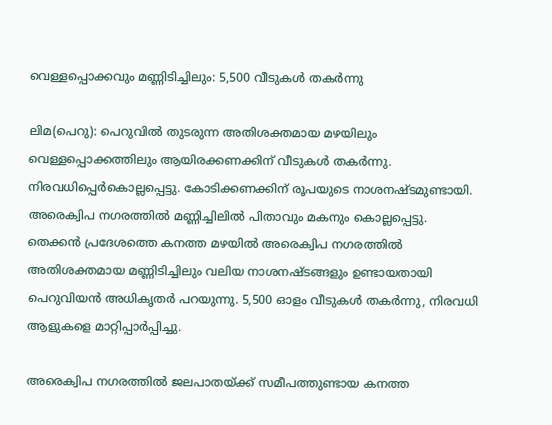വെള്ളപ്പൊക്കവും മണ്ണിടിച്ചിലും: 5,500 വീടുകള്‍ തകര്‍ന്നു

ലിമ(പെറു): പെറുവില്‍ തുടരുന്ന അതിശക്തമായ മഴയിലും വെള്ളപ്പൊക്കത്തിലും ആയിരക്കണക്കിന് വീടുകള്‍ തകര്‍ന്നു. നിരവധിപ്പെര്‍കൊല്ലപ്പെട്ടു. കോടിക്കണക്കിന് രൂപയുടെ നാശനഷ്ടമുണ്ടായി. അരെക്വിപ നഗരത്തില്‍ മണ്ണിച്ചിലില്‍ പിതാവും മകനും കൊല്ലപ്പെട്ടു.
തെക്കന്‍ പ്രദേശത്തെ കനത്ത മഴയില്‍ അരെക്വിപ നഗരത്തില്‍ അതിശക്തമായ മണ്ണിടിച്ചിലും വലിയ നാശനഷ്ടങ്ങളും ഉണ്ടായതായി പെറുവിയന്‍ അധികൃതര്‍ പറയുന്നു. 5,500 ഓളം വീടുകള്‍ തകര്‍ന്നു, നിരവധി ആളുകളെ മാറ്റിപ്പാര്‍പ്പിച്ചു.

അരെക്വിപ നഗരത്തില്‍ ജലപാതയ്ക്ക് സമീപത്തുണ്ടായ കനത്ത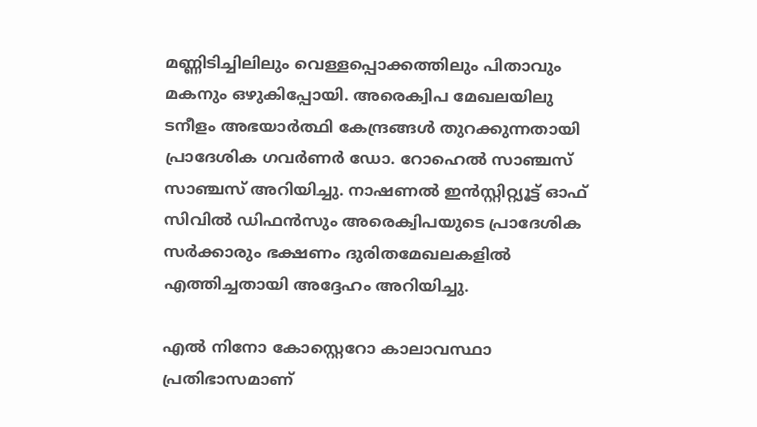മണ്ണിടിച്ചിലിലും വെള്ളപ്പൊക്കത്തിലും പിതാവും മകനും ഒഴുകിപ്പോയി. അരെക്വിപ മേഖലയിലു ടനീളം അഭയാര്‍ത്ഥി കേന്ദ്രങ്ങള്‍ തുറക്കുന്നതായി പ്രാദേശിക ഗവര്‍ണര്‍ ഡോ. റോഹെല്‍ സാഞ്ചസ് സാഞ്ചസ് അറിയിച്ചു. നാഷണല്‍ ഇന്‍സ്റ്റിറ്റ്യൂട്ട് ഓഫ് സിവില്‍ ഡിഫന്‍സും അരെക്വിപയുടെ പ്രാദേശിക സര്‍ക്കാരും ഭക്ഷണം ദുരിതമേഖലകളില്‍ എത്തിച്ചതായി അദ്ദേഹം അറിയിച്ചു.

എല്‍ നിനോ കോസ്റ്റെറോ കാലാവസ്ഥാ പ്രതിഭാസമാണ്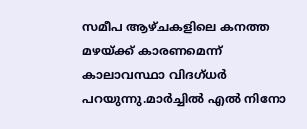സമീപ ആഴ്ചകളിലെ കനത്ത മഴയ്ക്ക് കാരണമെന്ന് കാലാവസ്ഥാ വിദഗ്ധര്‍ പറയുന്നു.മാര്‍ച്ചില്‍ എല്‍ നിനോ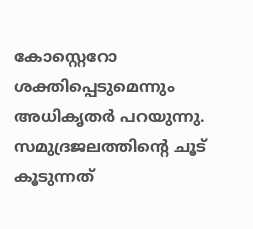കോസ്റ്റെറോ ശക്തിപ്പെടുമെന്നും അധികൃതര്‍ പറയുന്നു. സമുദ്രജലത്തിന്റെ ചൂട് കൂടുന്നത്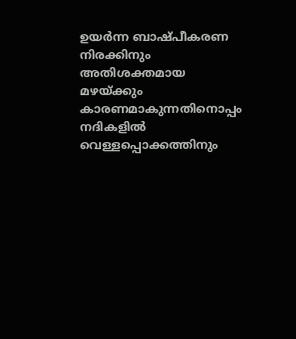ഉയര്‍ന്ന ബാഷ്പീകരണ നിരക്കിനും അതിശക്തമായ മഴയ്ക്കും കാരണമാകുന്നതിനൊപ്പം നദികളില്‍ വെള്ളപ്പൊക്കത്തിനും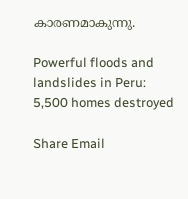കാരണമാകുന്നു.

Powerful floods and landslides in Peru: 5,500 homes destroyed

Share Email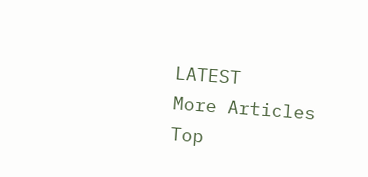LATEST
More Articles
Top